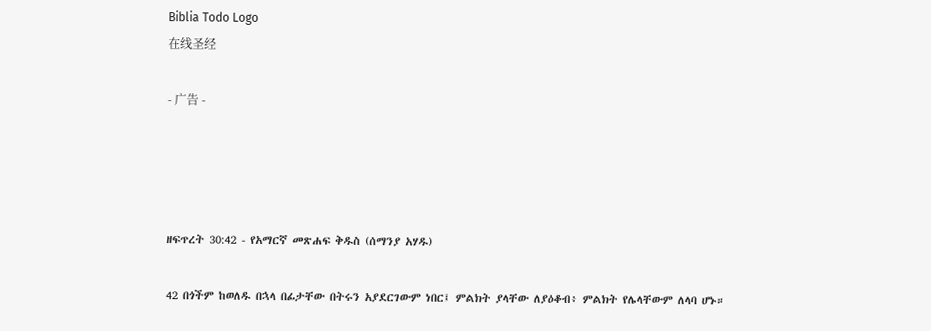Biblia Todo Logo
在线圣经

- 广告 -




ዘፍጥረት 30:42 - የአማርኛ መጽሐፍ ቅዱስ (ሰማንያ አሃዱ)

42 በጎችም ከወለዱ በኋላ በፊታቸው በትሩን አያደርገውም ነበር፤ ምልክት ያላቸው ለያዕቆብ፥ ምልክት የሌላቸውም ለላባ ሆኑ።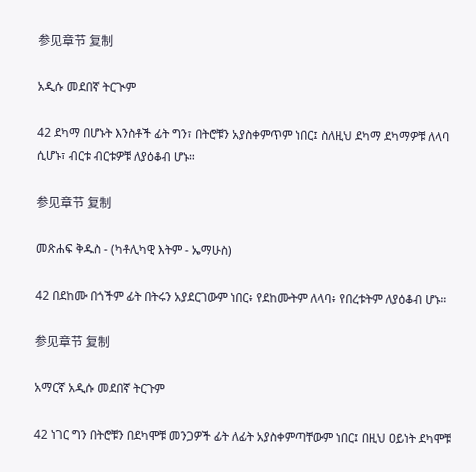参见章节 复制

አዲሱ መደበኛ ትርጒም

42 ደካማ በሆኑት እንስቶች ፊት ግን፣ በትሮቹን አያስቀምጥም ነበር፤ ስለዚህ ደካማ ደካማዎቹ ለላባ ሲሆኑ፣ ብርቱ ብርቱዎቹ ለያዕቆብ ሆኑ።

参见章节 复制

መጽሐፍ ቅዱስ - (ካቶሊካዊ እትም - ኤማሁስ)

42 በደከሙ በጎችም ፊት በትሩን አያደርገውም ነበር፥ የደከሙትም ለላባ፥ የበረቱትም ለያዕቆብ ሆኑ።

参见章节 复制

አማርኛ አዲሱ መደበኛ ትርጉም

42 ነገር ግን በትሮቹን በደካሞቹ መንጋዎች ፊት ለፊት አያስቀምጣቸውም ነበር፤ በዚህ ዐይነት ደካሞቹ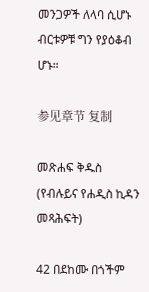መንጋዎች ለላባ ሲሆኑ ብርቱዎቹ ግን የያዕቆብ ሆኑ።

参见章节 复制

መጽሐፍ ቅዱስ (የብሉይና የሐዲስ ኪዳን መጻሕፍት)

42 በደከሙ በጎችም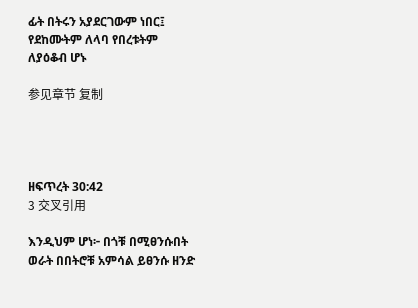ፊት በትሩን አያደርገውም ነበር፤ የደከሙትም ለላባ የበረቱትም ለያዕቆብ ሆኑ

参见章节 复制




ዘፍጥረት 30:42
3 交叉引用

እንዲህም ሆነ፦ በጎቹ በሚፀንሱበት ወራት በበትሮቹ አምሳል ይፀንሱ ዘንድ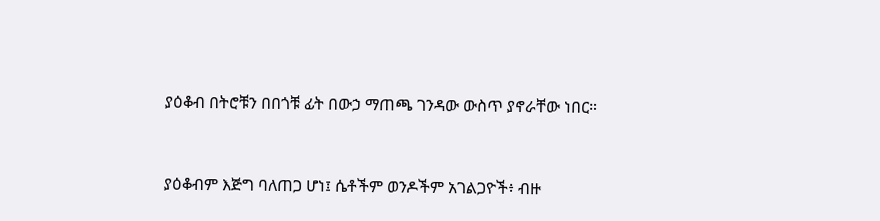ያዕቆብ በትሮቹን በበጎቹ ፊት በውኃ ማጠጫ ገንዳው ውስጥ ያኖራቸው ነበር።


ያዕቆብም እጅግ ባለጠጋ ሆነ፤ ሴቶችም ወንዶችም አገልጋዮች፥ ብዙ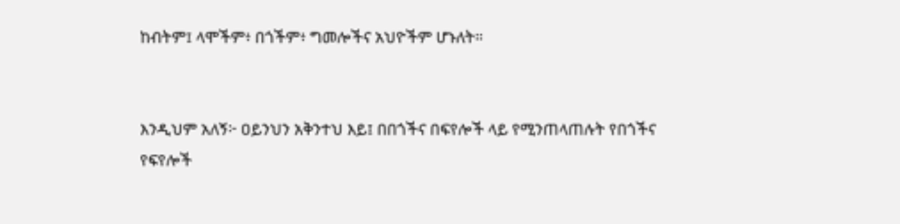ከብትም፤ ላሞችም፥ በጎችም፥ ግመሎችና አህዮችም ሆኑለት።


እንዲህም አለኝ፦ ዐይንህን አቅንተህ እይ፤ በበጎችና በፍየሎች ላይ የሚንጠላጠሉት የበጎችና የፍየሎች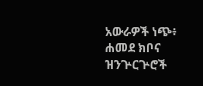አውራዎች ነጭ፥ ሐመደ ክቦና ዝንጕርጕሮች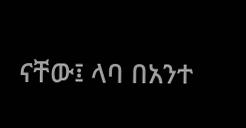ናቸው፤ ላባ በአንተ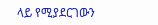ላይ የሚያደርገውን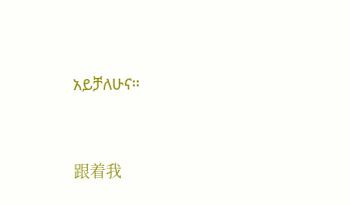አይቻለሁና።


跟着我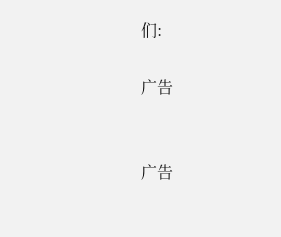们:

广告


广告